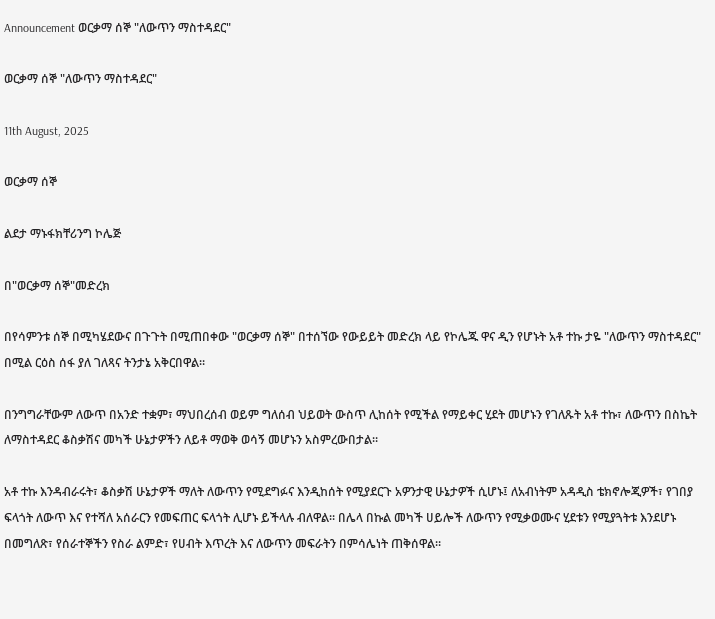Announcement ወርቃማ ሰኞ "ለውጥን ማስተዳደር"

ወርቃማ ሰኞ "ለውጥን ማስተዳደር"

11th August, 2025

ወርቃማ ሰኞ

ልደታ ማኑፋክቸሪንግ ኮሌጅ

በ"ወርቃማ ሰኞ"መድረክ

በየሳምንቱ ሰኞ በሚካሄደውና በጉጉት በሚጠበቀው "ወርቃማ ሰኞ" በተሰኘው የውይይት መድረክ ላይ የኮሌጁ ዋና ዲን የሆኑት አቶ ተኩ ታዬ "ለውጥን ማስተዳደር" በሚል ርዕስ ሰፋ ያለ ገለጻና ትንታኔ አቅርበዋል።

በንግግራቸውም ለውጥ በአንድ ተቋም፣ ማህበረሰብ ወይም ግለሰብ ህይወት ውስጥ ሊከሰት የሚችል የማይቀር ሂደት መሆኑን የገለጹት አቶ ተኩ፣ ለውጥን በስኬት ለማስተዳደር ቆስቃሽና መካች ሁኔታዎችን ለይቶ ማወቅ ወሳኝ መሆኑን አስምረውበታል።

አቶ ተኩ እንዳብራሩት፣ ቆስቃሽ ሁኔታዎች ማለት ለውጥን የሚደግፉና እንዲከሰት የሚያደርጉ አዎንታዊ ሁኔታዎች ሲሆኑ፤ ለአብነትም አዳዲስ ቴክኖሎጂዎች፣ የገበያ ፍላጎት ለውጥ እና የተሻለ አሰራርን የመፍጠር ፍላጎት ሊሆኑ ይችላሉ ብለዋል። በሌላ በኩል መካች ሀይሎች ለውጥን የሚቃወሙና ሂደቱን የሚያጓትቱ እንደሆኑ በመግለጽ፣ የሰራተኞችን የስራ ልምድ፣ የሀብት እጥረት እና ለውጥን መፍራትን በምሳሌነት ጠቅሰዋል።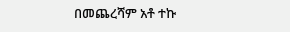በመጨረሻም አቶ ተኩ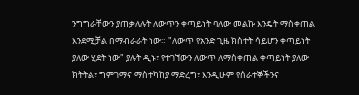ንግግራቸውን ያጠቃለሉት ለውጥን ቀጣይነት ባለው መልኩ እንዴት ማስቀጠል እንደሚቻል በማብራራት ነው። "ለውጥ የአንድ ጊዜ ክስተት ሳይሆን ቀጣይነት ያለው ሂደት ነው" ያሉት ዲኑ፣ የተገኘውን ለውጥ ለማስቀጠል ቀጣይነት ያለው ክትትል፣ ግምገማና ማስተካከያ ማድረግ፣ እንዲሁም የሰራተኞችንና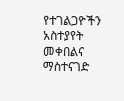የተገልጋዮችን አስተያየት መቀበልና ማስተናገድ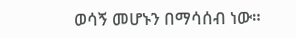ወሳኝ መሆኑን በማሳሰብ ነው።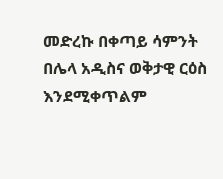መድረኩ በቀጣይ ሳምንት በሌላ አዲስና ወቅታዊ ርዕስ እንደሚቀጥልም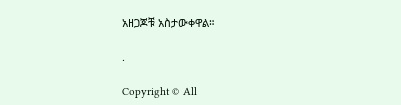አዘጋጆቹ አስታውቀዋል።

.

Copyright © All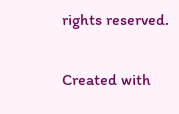rights reserved.

Created with